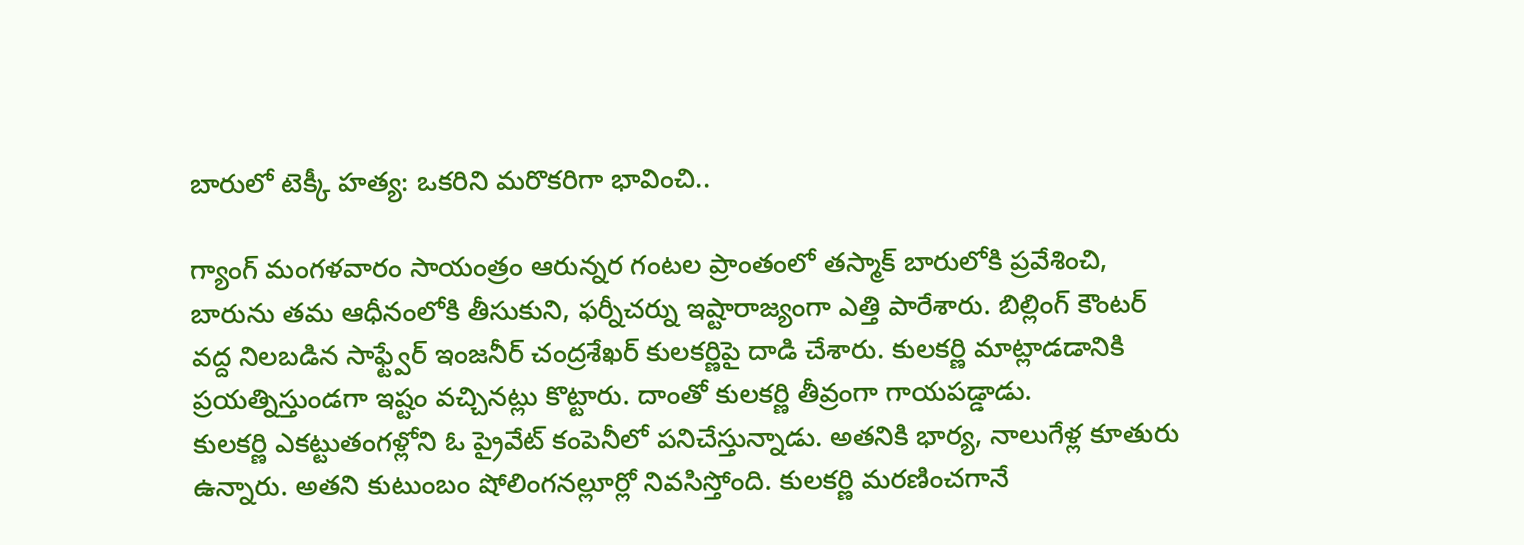బారులో టెక్కీ హత్య: ఒకరిని మరొకరిగా భావించి..

గ్యాంగ్ మంగళవారం సాయంత్రం ఆరున్నర గంటల ప్రాంతంలో తస్మాక్ బారులోకి ప్రవేశించి, బారును తమ ఆధీనంలోకి తీసుకుని, ఫర్నీచర్ను ఇష్టారాజ్యంగా ఎత్తి పారేశారు. బిల్లింగ్ కౌంటర్ వద్ద నిలబడిన సాఫ్ట్వేర్ ఇంజనీర్ చంద్రశేఖర్ కులకర్ణిపై దాడి చేశారు. కులకర్ణి మాట్లాడడానికి ప్రయత్నిస్తుండగా ఇష్టం వచ్చినట్లు కొట్టారు. దాంతో కులకర్ణి తీవ్రంగా గాయపడ్డాడు.
కులకర్ణి ఎకట్టుతంగళ్లోని ఓ ప్రైవేట్ కంపెనీలో పనిచేస్తున్నాడు. అతనికి భార్య, నాలుగేళ్ల కూతురు ఉన్నారు. అతని కుటుంబం షోలింగనల్లూర్లో నివసిస్తోంది. కులకర్ణి మరణించగానే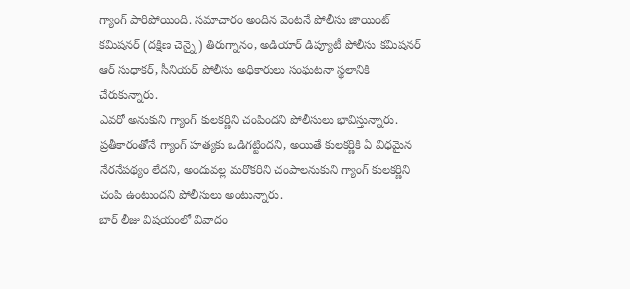గ్యాంగ్ పారిపోయింది. సమాచారం అందిన వెంటనే పోలీసు జాయింట్ కమిషనర్ (దక్షిణ చెన్నై) తిరుగ్నానం, అడియార్ డిప్యూటీ పోలీసు కమిషనర్ ఆర్ సుధాకర్, సీనియర్ పోలీసు అధికారులు సంఘటనా స్థలానికి చేరుకున్నారు.
ఎవరో అనుకుని గ్యాంగ్ కులకర్ణిని చంపిందని పోలీసులు భావిస్తున్నారు. ప్రతీకారంతోనే గ్యాంగ్ హత్యకు ఒడిగట్టిందని, అయితే కులకర్ణికి ఏ విధమైన నేరనేపథ్యం లేదని, అందువల్ల మరొకరిని చంపాలనుకుని గ్యాంగ్ కులకర్ణిని చంపి ఉంటుందని పోలీసులు అంటున్నారు.
బార్ లీజు విషయంలో వివాదం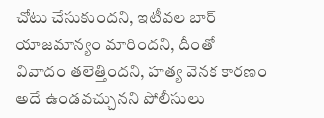చోటు చేసుకుందని, ఇటీవల బార్ యాజమాన్యం మారిందని, దీంతో వివాదం తలెత్తిందని, హత్య వెనక కారణం అదే ఉండవచ్చునని పోలీసులు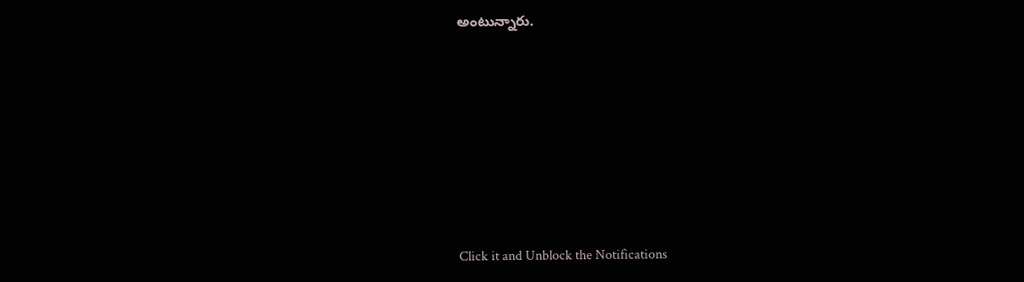అంటున్నారు.












Click it and Unblock the Notifications